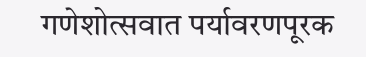गणेशोत्सवात पर्यावरणपूरक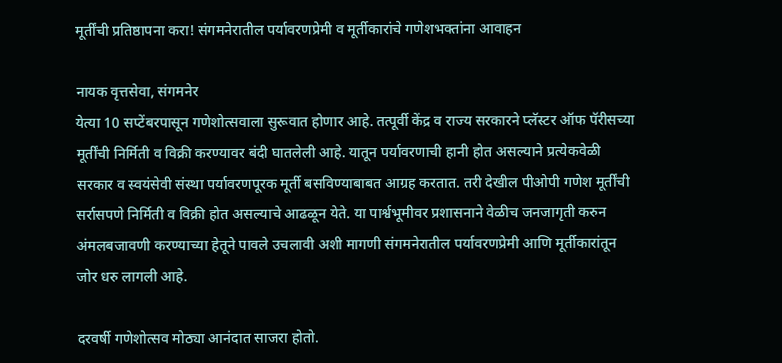मूर्तींची प्रतिष्ठापना करा! संगमनेरातील पर्यावरणप्रेमी व मूर्तीकारांचे गणेशभक्तांना आवाहन

नायक वृत्तसेवा, संगमनेर
येत्या 10 सप्टेंबरपासून गणेशोत्सवाला सुरूवात होणार आहे. तत्पूर्वी केंद्र व राज्य सरकारने प्लॅस्टर ऑफ पॅरीसच्या मूर्तींची निर्मिती व विक्री करण्यावर बंदी घातलेली आहे. यातून पर्यावरणाची हानी होत असल्याने प्रत्येकवेळी सरकार व स्वयंसेवी संस्था पर्यावरणपूरक मूर्ती बसविण्याबाबत आग्रह करतात. तरी देखील पीओपी गणेश मूर्तींची सर्रासपणे निर्मिती व विक्री होत असल्याचे आढळून येते. या पार्श्वभूमीवर प्रशासनाने वेळीच जनजागृती करुन अंमलबजावणी करण्याच्या हेतूने पावले उचलावी अशी मागणी संगमनेरातील पर्यावरणप्रेमी आणि मूर्तीकारांतून जोर धरु लागली आहे.

दरवर्षी गणेशोत्सव मोठ्या आनंदात साजरा होतो.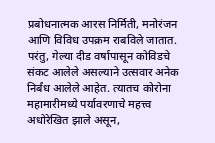प्रबोधनात्मक आरस निर्मिती, मनोरंजन आणि विविध उपक्रम राबविले जातात. परंतु, गेल्या दीड वर्षापासून कोविडचे संकट आलेले असल्याने उत्सवार अनेक निर्बंध आलेले आहेत. त्यातच कोरोना महामारीमध्ये पर्यावरणाचे महत्त्व अधोरेखित झाले असून,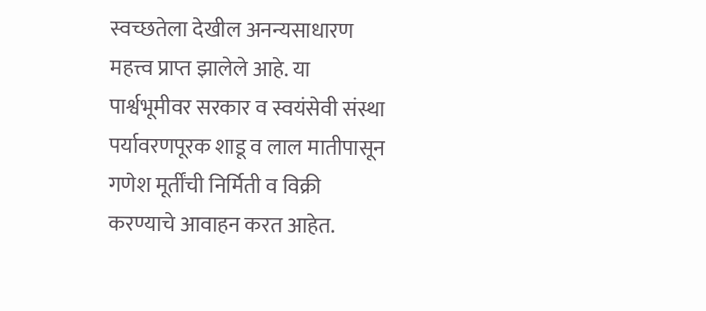स्वच्छतेला देखील अनन्यसाधारण महत्त्व प्राप्त झालेले आहे. या पार्श्वभूमीवर सरकार व स्वयंसेवी संस्था पर्यावरणपूरक शाडू व लाल मातीपासून गणेश मूर्तींची निर्मिती व विक्री करण्याचे आवाहन करत आहेत.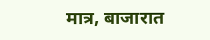मात्र, बाजारात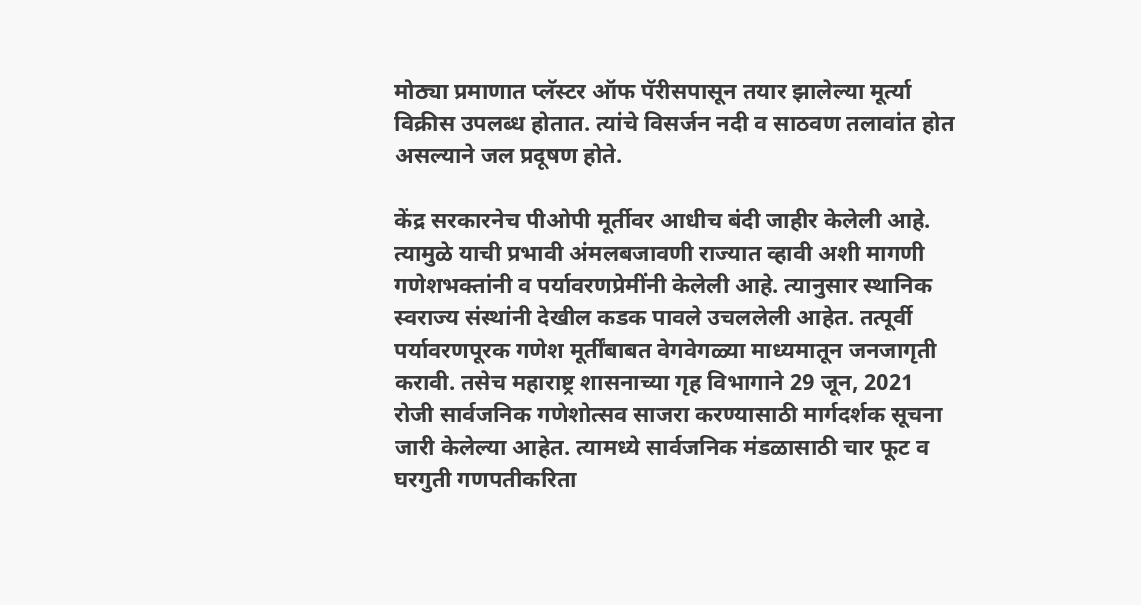मोठ्या प्रमाणात प्लॅस्टर ऑफ पॅरीसपासून तयार झालेल्या मूर्त्या विक्रीस उपलब्ध होतात. त्यांचे विसर्जन नदी व साठवण तलावांत होत असल्याने जल प्रदूषण होते.

केंद्र सरकारनेच पीओपी मूर्तीवर आधीच बंदी जाहीर केलेली आहे. त्यामुळे याची प्रभावी अंमलबजावणी राज्यात व्हावी अशी मागणी गणेशभक्तांनी व पर्यावरणप्रेमींनी केलेली आहे. त्यानुसार स्थानिक स्वराज्य संस्थांनी देखील कडक पावले उचललेली आहेत. तत्पूर्वी पर्यावरणपूरक गणेश मूर्तींबाबत वेगवेगळ्या माध्यमातून जनजागृती करावी. तसेच महाराष्ट्र शासनाच्या गृह विभागाने 29 जून, 2021 रोजी सार्वजनिक गणेशोत्सव साजरा करण्यासाठी मार्गदर्शक सूचना जारी केलेल्या आहेत. त्यामध्ये सार्वजनिक मंडळासाठी चार फूट व घरगुती गणपतीकरिता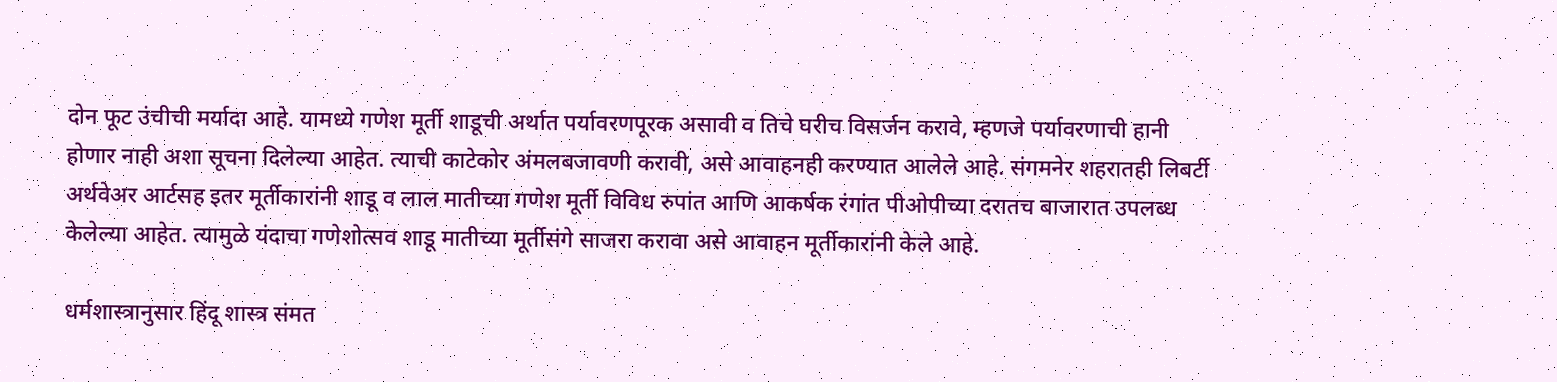दोन फूट उंचीची मर्यादा आहे. यामध्ये गणेश मूर्ती शाडूची अर्थात पर्यावरणपूरक असावी व तिचे घरीच विसर्जन करावे, म्हणजे पर्यावरणाची हानी होणार नाही अशा सूचना दिलेल्या आहेत. त्याची काटेकोर अंमलबजावणी करावी, असे आवाहनही करण्यात आलेले आहे. संगमनेर शहरातही लिबर्टी अर्थवेअर आर्टसह इतर मूर्तीकारांनी शाडू व लाल मातीच्या गणेश मूर्ती विविध रुपांत आणि आकर्षक रंगांत पीओपीच्या दरातच बाजारात उपलब्ध केलेल्या आहेत. त्यामुळे यंदाचा गणेशोत्सव शाडू मातीच्या मूर्तीसंगे साजरा करावा असे आवाहन मूर्तीकारांनी केले आहे.

धर्मशास्त्रानुसार हिंदू शास्त्र संमत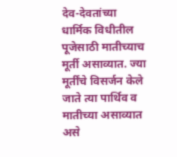देव-देवतांच्या धार्मिक विधीतील पूजेसाठी मातीच्याच मूर्ती असाव्यात. ज्या मूर्तींचे विसर्जन केले जाते त्या पार्थिव व मातीच्या असाव्यात असे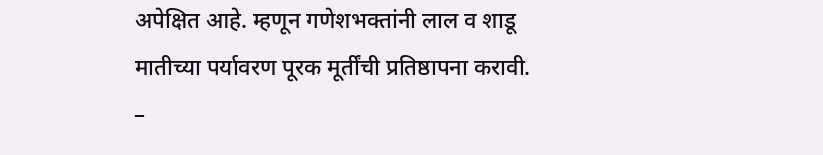अपेक्षित आहे. म्हणून गणेशभक्तांनी लाल व शाडू मातीच्या पर्यावरण पूरक मूर्तींची प्रतिष्ठापना करावी.
–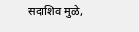सदाशिव मुळे,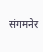संगमनेर